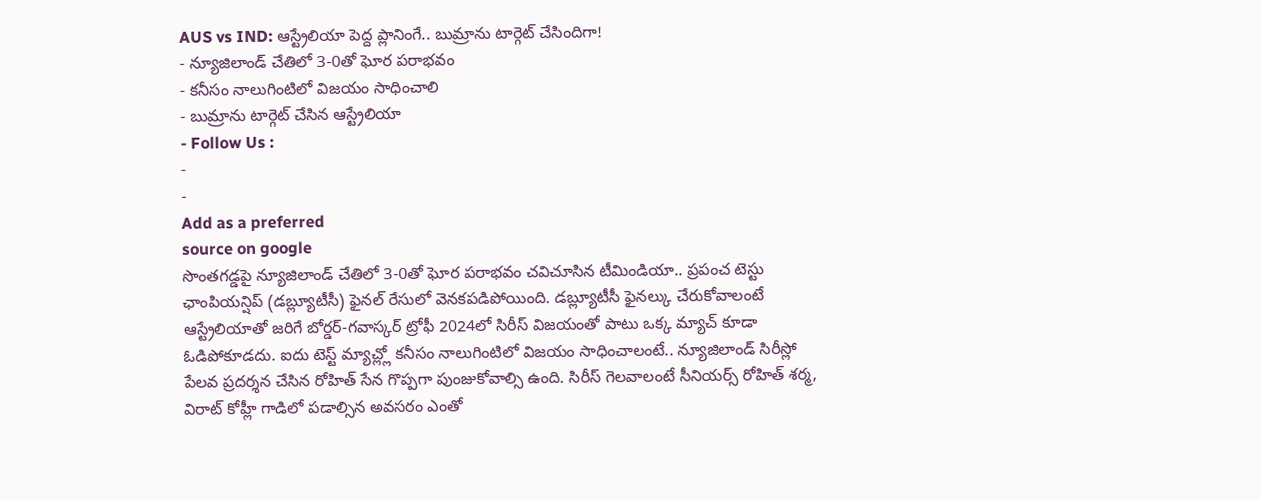AUS vs IND: ఆస్ట్రేలియా పెద్ద ప్లానింగే.. బుమ్రాను టార్గెట్ చేసిందిగా!
- న్యూజిలాండ్ చేతిలో 3-0తో ఘోర పరాభవం
- కనీసం నాలుగింటిలో విజయం సాధించాలి
- బుమ్రాను టార్గెట్ చేసిన ఆస్ట్రేలియా
- Follow Us :
-
-
Add as a preferred
source on google
సొంతగడ్డపై న్యూజిలాండ్ చేతిలో 3-0తో ఘోర పరాభవం చవిచూసిన టీమిండియా.. ప్రపంచ టెస్టు ఛాంపియన్షిప్ (డబ్ల్యూటీసీ) ఫైనల్ రేసులో వెనకపడిపోయింది. డబ్ల్యూటీసీ ఫైనల్కు చేరుకోవాలంటే ఆస్ట్రేలియాతో జరిగే బోర్డర్-గవాస్కర్ ట్రోఫీ 2024లో సిరీస్ విజయంతో పాటు ఒక్క మ్యాచ్ కూడా ఓడిపోకూడదు. ఐదు టెస్ట్ మ్యాచ్ల్లో కనీసం నాలుగింటిలో విజయం సాధించాలంటే.. న్యూజిలాండ్ సిరీస్లో పేలవ ప్రదర్శన చేసిన రోహిత్ సేన గొప్పగా పుంజుకోవాల్సి ఉంది. సిరీస్ గెలవాలంటే సీనియర్స్ రోహిత్ శర్మ, విరాట్ కోహ్లీ గాడిలో పడాల్సిన అవసరం ఎంతో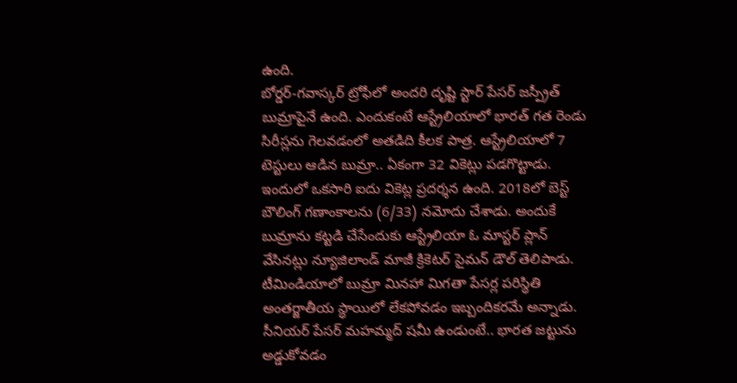ఉంది.
బోర్డర్-గవాస్కర్ ట్రోఫీలో అందరి దృష్టి స్టార్ పేసర్ జస్ప్రీత్ బుమ్రాపైనే ఉంది. ఎందుకంటే ఆస్ట్రేలియాలో భారత్ గత రెండు సిరీస్లను గెలవడంలో అతడిది కీలక పాత్ర. ఆస్ట్రేలియాలో 7 టెస్టులు ఆడిన బుమ్రా.. ఏకంగా 32 వికెట్లు పడగొట్టాడు. ఇందులో ఒకసారి ఐదు వికెట్ల ప్రదర్శన ఉంది. 2018లో బెస్ట్ బౌలింగ్ గణాంకాలను (6/33) నమోదు చేశాడు. అందుకే బుమ్రాను కట్టడి చేసేందుకు ఆస్ట్రేలియా ఓ మాస్టర్ ప్లాన్ వేసినట్లు న్యూజిలాండ్ మాజీ క్రికెటర్ సైమన్ డౌల్ తెలిపాడు. టీమిండియాలో బుమ్రా మినహా మిగతా పేసర్ల పరిస్థితి అంతర్జాతీయ స్థాయిలో లేకపోవడం ఇబ్బందికరమే అన్నాడు. సీనియర్ పేసర్ మహమ్మద్ షమీ ఉండుంటే.. భారత జట్టును అడ్డుకోవడం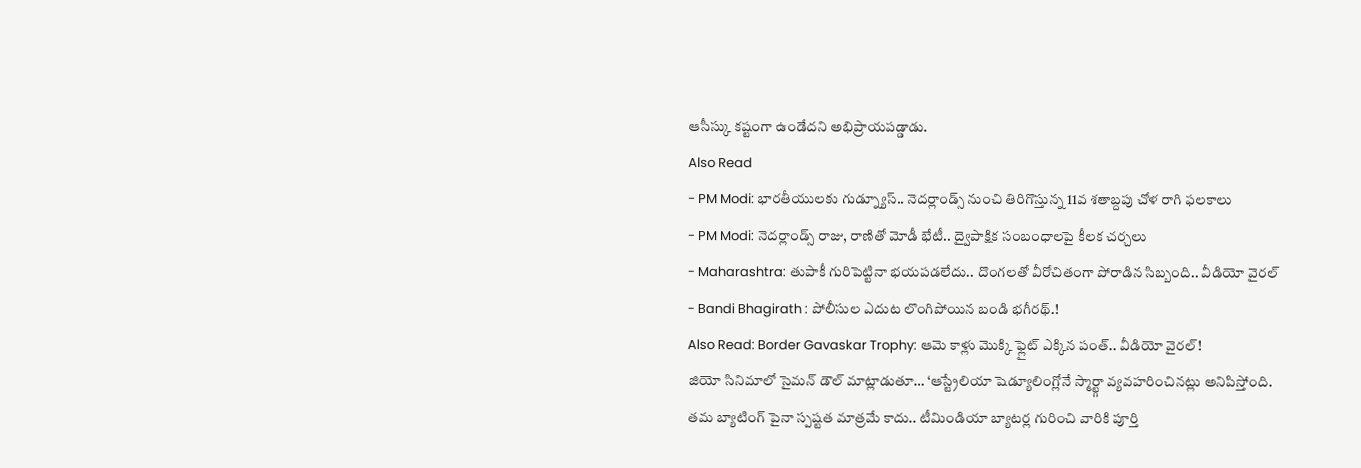ఆసీస్కు కష్టంగా ఉండేదని అభిప్రాయపడ్డాడు.
Also Read
- PM Modi: భారతీయులకు గుడ్న్యూస్.. నెదర్లాండ్స్ నుంచి తిరిగొస్తున్న 11వ శతాబ్దపు చోళ రాగి ఫలకాలు
- PM Modi: నెదర్లాండ్స్ రాజు, రాణితో మోడీ భేటీ.. ద్వైపాక్షిక సంబంధాలపై కీలక చర్చలు
- Maharashtra: తుపాకీ గురిపెట్టినా భయపడలేదు.. దొంగలతో వీరోచితంగా పోరాడిన సిబ్బంది.. వీడియో వైరల్
- Bandi Bhagirath : పోలీసుల ఎదుట లొంగిపోయిన బండి భగీరథ్.!
Also Read: Border Gavaskar Trophy: ఆమె కాళ్లు మొక్కి ఫ్లైట్ ఎక్కిన పంత్.. వీడియో వైరల్!
జియో సినిమాలో సైమన్ డౌల్ మాట్లాడుతూ… ‘ఆస్ట్రేలియా షెడ్యూలింగ్లోనే స్మార్ట్గా వ్యవహరించినట్లు అనిపిస్తోంది. తమ బ్యాటింగ్ పైనా స్పష్టత మాత్రమే కాదు.. టీమిండియా బ్యాటర్ల గురించి వారికి పూర్తి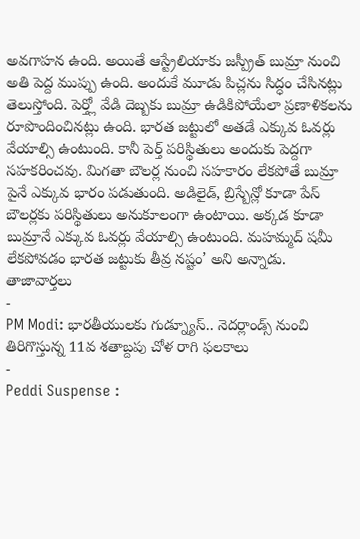అవగాహన ఉంది. అయితే ఆస్ట్రేలియాకు జస్ప్రీత్ బుమ్రా నుంచి అతి పెద్ద ముప్పు ఉంది. అందుకే మూడు పిచ్లను సిద్ధం చేసినట్లు తెలుస్తోంది. పెర్త్లో వేడి దెబ్బకు బుమ్రా ఉడికిపోయేలా ప్రణాళికలను రూపొందించినట్లు ఉంది. భారత జట్టులో అతడే ఎక్కువ ఓవర్లు వేయాల్సి ఉంటుంది. కానీ పెర్త్ పరిస్థితులు అందుకు పెద్దగా సహకరించవు. మిగతా బౌలర్ల నుంచి సహకారం లేకపోతే బుమ్రా పైనే ఎక్కువ భారం పడుతుంది. అడిలైడ్, బ్రిస్బేన్లో కూడా పేస్ బౌలర్లకు పరిస్థితులు అనుకూలంగా ఉంటాయి. అక్కడ కూడా బుమ్రానే ఎక్కువ ఓవర్లు వేయాల్సి ఉంటుంది. మహమ్మద్ షమీ లేకపోవడం భారత జట్టుకు తీవ్ర నష్టం’ అని అన్నాడు.
తాజావార్తలు
-
PM Modi: భారతీయులకు గుడ్న్యూస్.. నెదర్లాండ్స్ నుంచి తిరిగొస్తున్న 11వ శతాబ్దపు చోళ రాగి ఫలకాలు
-
Peddi Suspense :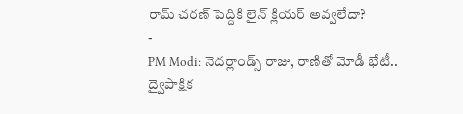రామ్ చరణ్ పెద్దికి లైన్ క్లియర్ అవ్వలేదా?
-
PM Modi: నెదర్లాండ్స్ రాజు, రాణితో మోడీ భేటీ.. ద్వైపాక్షిక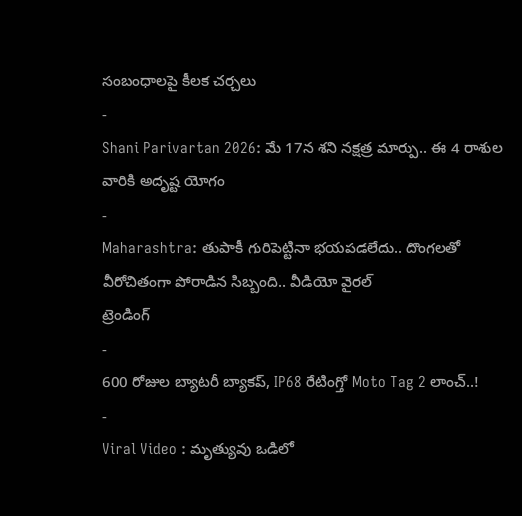సంబంధాలపై కీలక చర్చలు
-
Shani Parivartan 2026: మే 17న శని నక్షత్ర మార్పు.. ఈ 4 రాశుల వారికి అదృష్ట యోగం
-
Maharashtra: తుపాకీ గురిపెట్టినా భయపడలేదు.. దొంగలతో వీరోచితంగా పోరాడిన సిబ్బంది.. వీడియో వైరల్
ట్రెండింగ్
-
600 రోజుల బ్యాటరీ బ్యాకప్, IP68 రేటింగ్తో Moto Tag 2 లాంచ్..!
-
Viral Video : మృత్యువు ఒడిలో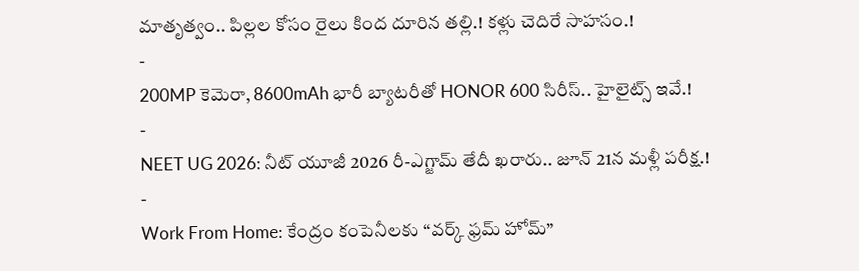మాతృత్వం.. పిల్లల కోసం రైలు కింద దూరిన తల్లి.! కళ్లు చెదిరే సాహసం.!
-
200MP కెమెరా, 8600mAh భారీ బ్యాటరీతో HONOR 600 సిరీస్.. హైలైట్స్ ఇవే.!
-
NEET UG 2026: నీట్ యూజీ 2026 రీ-ఎగ్జామ్ తేదీ ఖరారు.. జూన్ 21న మళ్లీ పరీక్ష.!
-
Work From Home: కేంద్రం కంపెనీలకు “వర్క్ ఫ్రమ్ హోమ్”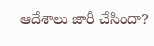ఆదేశాలు జారీ చేసిందా?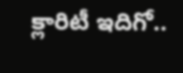క్లారిటీ ఇదిగో..